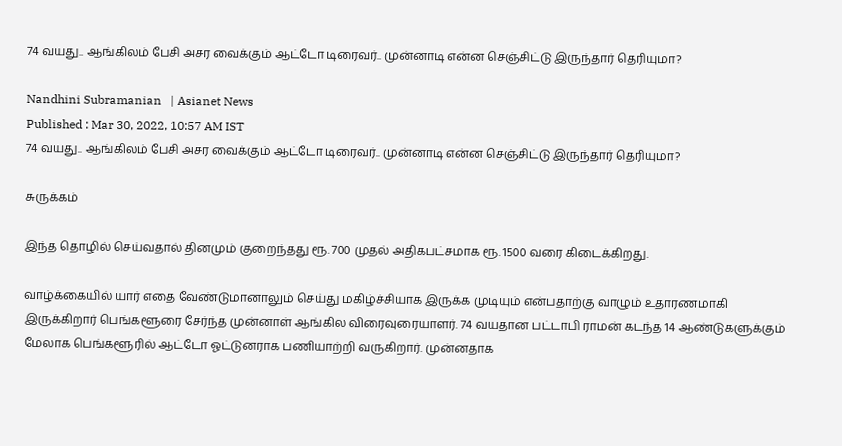74 வயது.. ஆங்கிலம் பேசி அசர வைக்கும் ஆட்டோ டிரைவர்.. முன்னாடி என்ன செஞ்சிட்டு இருந்தார் தெரியுமா?

Nandhini Subramanian   | Asianet News
Published : Mar 30, 2022, 10:57 AM IST
74 வயது.. ஆங்கிலம் பேசி அசர வைக்கும் ஆட்டோ டிரைவர்.. முன்னாடி என்ன செஞ்சிட்டு இருந்தார் தெரியுமா?

சுருக்கம்

இந்த தொழில் செய்வதால் தினமும் குறைந்தது ரூ. 700 முதல் அதிகபட்சமாக ரூ. 1500 வரை கிடைக்கிறது.

வாழ்க்கையில் யார் எதை வேண்டுமானாலும் செய்து மகிழ்ச்சியாக இருக்க முடியும் என்பதாற்கு வாழும் உதாரணமாகி இருக்கிறார் பெங்களூரை சேர்ந்த முன்னாள் ஆங்கில விரைவுரையாளர். 74 வயதான பட்டாபி ராமன் கடந்த 14 ஆண்டுகளுக்கும் மேலாக பெங்களூரில் ஆட்டோ ஓட்டுனராக பணியாற்றி வருகிறார். முன்னதாக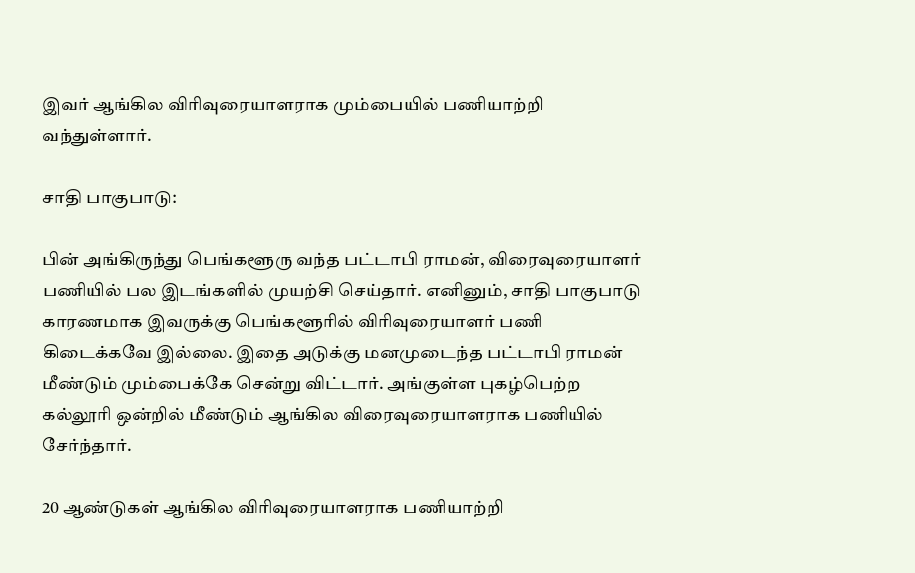இவர் ஆங்கில விரிவுரையாளராக மும்பையில் பணியாற்றி வந்துள்ளார்.

சாதி பாகுபாடு:

பின் அங்கிருந்து பெங்களூரு வந்த பட்டாபி ராமன், விரைவுரையாளர் பணியில் பல இடங்களில் முயற்சி செய்தார். எனினும், சாதி பாகுபாடு காரணமாக இவருக்கு பெங்களூரில் விரிவுரையாளர் பணி கிடைக்கவே இல்லை. இதை அடுக்கு மனமுடைந்த பட்டாபி ராமன் மீண்டும் மும்பைக்கே சென்று விட்டார். அங்குள்ள புகழ்பெற்ற கல்லூரி ஒன்றில் மீண்டும் ஆங்கில விரைவுரையாளராக பணியில் சேர்ந்தார்.

20 ஆண்டுகள் ஆங்கில விரிவுரையாளராக பணியாற்றி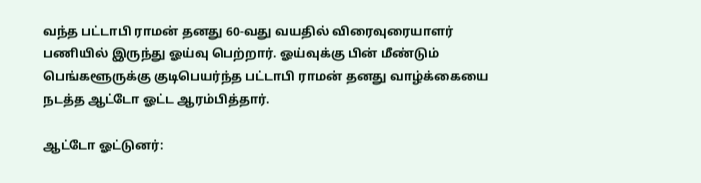வந்த பட்டாபி ராமன் தனது 60-வது வயதில் விரைவுரையாளர் பணியில் இருந்து ஓய்வு பெற்றார். ஓய்வுக்கு பின் மீண்டும் பெங்களூருக்கு குடிபெயர்ந்த பட்டாபி ராமன் தனது வாழ்க்கையை நடத்த ஆட்டோ ஓட்ட ஆரம்பித்தார்.

ஆட்டோ ஓட்டுனர்: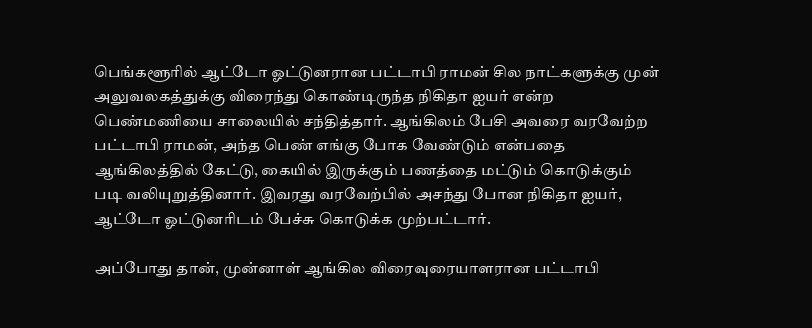பெங்களூரில் ஆட்டோ ஓட்டுனரான பட்டாபி ராமன் சில நாட்களுக்கு முன் அலுவலகத்துக்கு விரைந்து கொண்டிருந்த நிகிதா ஐயர் என்ற பெண்மணியை சாலையில் சந்தித்தார். ஆங்கிலம் பேசி அவரை வரவேற்ற பட்டாபி ராமன், அந்த பெண் எங்கு போக வேண்டும் என்பதை ஆங்கிலத்தில் கேட்டு, கையில் இருக்கும் பணத்தை மட்டும் கொடுக்கும் படி வலியுறுத்தினார். இவரது வரவேற்பில் அசந்து போன நிகிதா ஐயர், ஆட்டோ ஓட்டுனரிடம் பேச்சு கொடுக்க முற்பட்டார்.

அப்போது தான், முன்னாள் ஆங்கில விரைவுரையாளரான பட்டாபி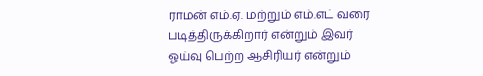ராமன் எம்.ஏ. மற்றும் எம்.எட் வரை படித்திருக்கிறார் என்றும் இவர் ஓய்வு பெற்ற ஆசிரியர் என்றும்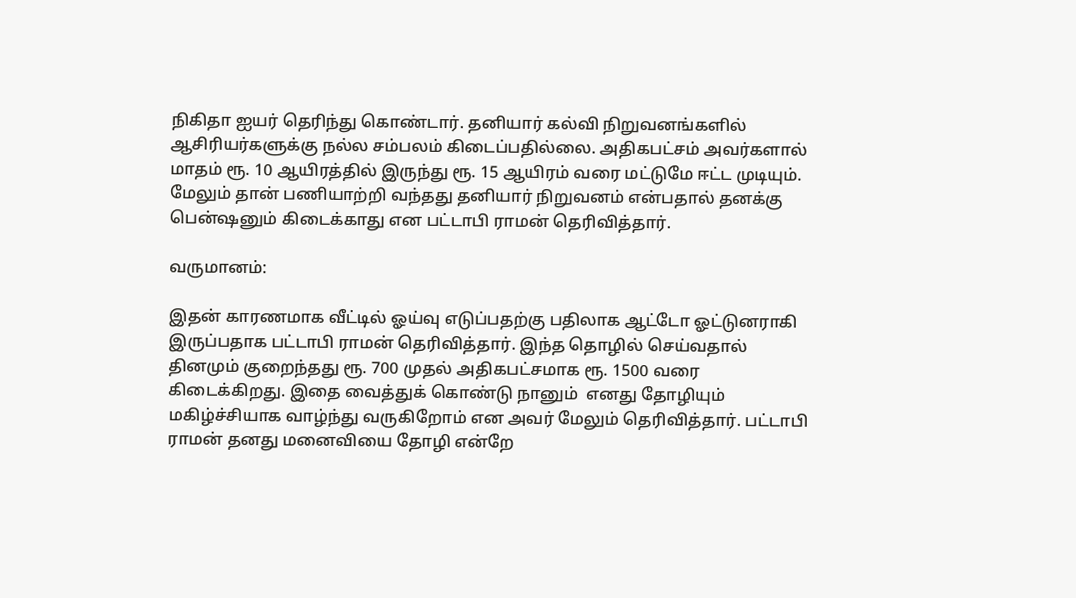நிகிதா ஐயர் தெரிந்து கொண்டார். தனியார் கல்வி நிறுவனங்களில் ஆசிரியர்களுக்கு நல்ல சம்பலம் கிடைப்பதில்லை. அதிகபட்சம் அவர்களால் மாதம் ரூ. 10 ஆயிரத்தில் இருந்து ரூ. 15 ஆயிரம் வரை மட்டுமே ஈட்ட முடியும். மேலும் தான் பணியாற்றி வந்தது தனியார் நிறுவனம் என்பதால் தனக்கு பென்ஷனும் கிடைக்காது என பட்டாபி ராமன் தெரிவித்தார்.

வருமானம்:

இதன் காரணமாக வீட்டில் ஓய்வு எடுப்பதற்கு பதிலாக ஆட்டோ ஓட்டுனராகி இருப்பதாக பட்டாபி ராமன் தெரிவித்தார். இந்த தொழில் செய்வதால் தினமும் குறைந்தது ரூ. 700 முதல் அதிகபட்சமாக ரூ. 1500 வரை கிடைக்கிறது. இதை வைத்துக் கொண்டு நானும்  எனது தோழியும் மகிழ்ச்சியாக வாழ்ந்து வருகிறோம் என அவர் மேலும் தெரிவித்தார். பட்டாபி ராமன் தனது மனைவியை தோழி என்றே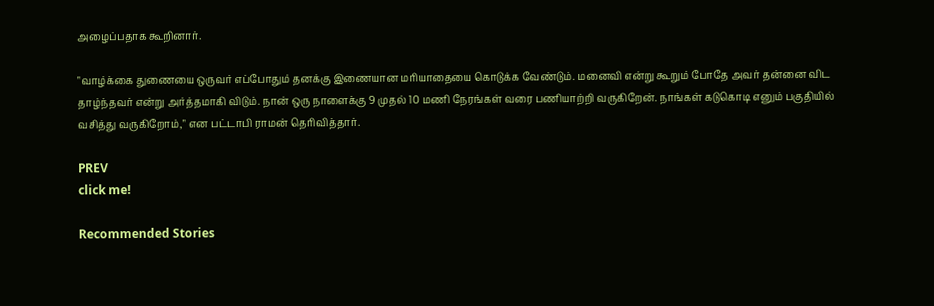அழைப்பதாக கூறினார்.

"வாழ்க்கை துணையை ஒருவர் எப்போதும் தனக்கு இணையான மரியாதையை கொடுக்க வேண்டும். மனைவி என்று கூறும் போதே அவர் தன்னை விட தாழ்ந்தவர் என்று அர்த்தமாகி விடும். நான் ஒரு நாளைக்கு 9 முதல் 10 மணி நேரங்கள் வரை பணியாற்றி வருகிறேன். நாங்கள் கடுகொடி எனும் பகுதியில் வசித்து வருகிறோம்," என பட்டாபி ராமன் தெரிவித்தார்.

PREV
click me!

Recommended Stories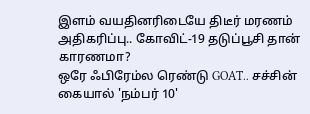இளம் வயதினரிடையே திடீர் மரணம் அதிகரிப்பு.. கோவிட்-19 தடுப்பூசி தான் காரணமா?
ஒரே ஃபிரேம்ல ரெண்டு GOAT.. சச்சின் கையால் 'நம்பர் 10'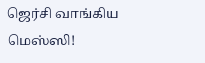ஜெர்சி வாங்கிய மெஸ்ஸி!